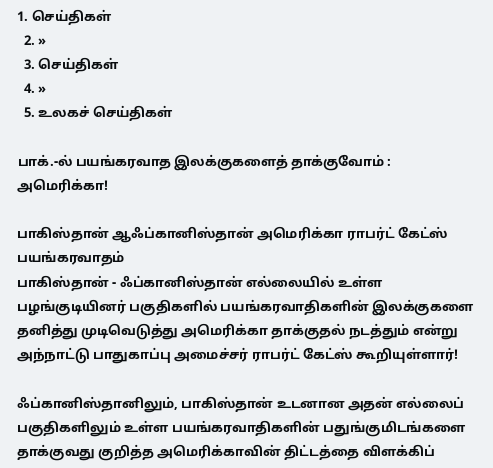1. செய்திகள்
  2. »
  3. செய்திகள்
  4. »
  5. உலகச் செய்திகள்

பாக்.-ல் பயங்கரவாத இலக்குகளைத் தாக்குவோம் : அமெரிக்கா!

பாகிஸ்தான் ஆஃப்கானிஸ்தான் அமெரிக்கா ராபர்ட் கேட்ஸ் பயங்கரவாதம்
பாகிஸ்தான் - ஃப்கானிஸ்தான் எல்லையில் உள்ள பழங்குடியினர் பகுதிகளில் பயங்கரவாதிகளின் இலக்குகளை தனித்து முடிவெடுத்து அமெரிக்கா தாக்குதல் நடத்தும் என்று அந்நாட்டு பாதுகாப்பு அமைச்சர் ராபர்ட் கேட்ஸ் கூறியுள்ளார்!

ஃப்கானிஸ்தானிலும், பாகிஸ்தான் உடனான அதன் எல்லைப் பகுதிகளிலும் உள்ள பயங்கரவாதிகளின் பதுங்குமிடங்களை தாக்குவது குறித்த அமெரிக்காவின் திட்டத்தை விளக்கிப்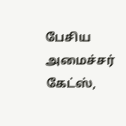பேசிய அமைச்சர் கேட்ஸ்,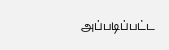அப்படிப்பட்ட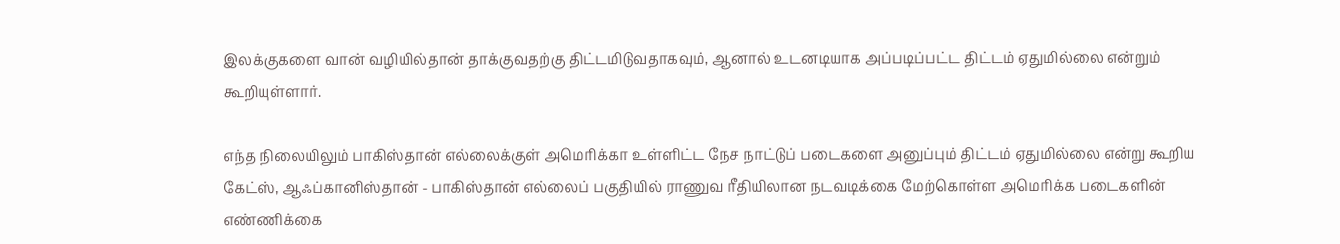இலக்குகளை வான் வழியில்தான் தாக்குவதற்கு திட்டமிடுவதாகவும், ஆனால் உடனடியாக அப்படிப்பட்ட திட்டம் ஏதுமில்லை என்றும் கூறியுள்ளார்.

எந்த நிலையிலும் பாகிஸ்தான் எல்லைக்குள் அமெரிக்கா உள்ளிட்ட நேச நாட்டுப் படைகளை அனுப்பும் திட்டம் ஏதுமில்லை என்று கூறிய கேட்ஸ், ஆஃப்கானிஸ்தான் - பாகிஸ்தான் எல்லைப் பகுதியில் ராணுவ ரீதியிலான நடவடிக்கை மேற்கொள்ள அமெரிக்க படைகளின் எண்ணிக்கை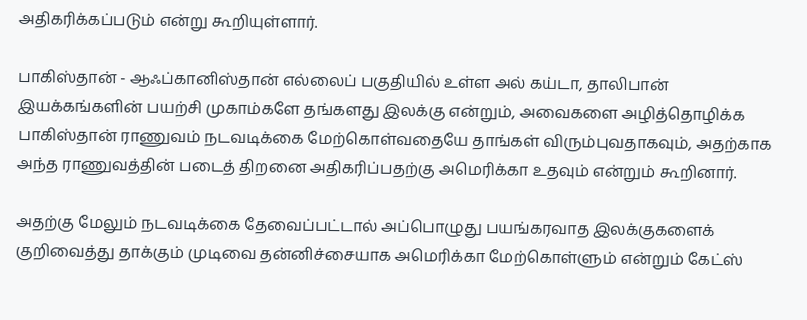அதிகரிக்கப்படும் என்று கூறியுள்ளார்.

பாகிஸ்தான் - ஆஃப்கானிஸ்தான் எல்லைப் பகுதியில் உள்ள அல் கய்டா, தாலிபான் இயக்கங்களின் பயற்சி முகாம்களே தங்களது இலக்கு என்றும், அவைகளை அழித்தொழிக்க பாகிஸ்தான் ராணுவம் நடவடிக்கை மேற்கொள்வதையே தாங்கள் விரும்புவதாகவும், அதற்காக அந்த ராணுவத்தின் படைத் திறனை அதிகரிப்பதற்கு அமெரிக்கா உதவும் என்றும் கூறினார்.

அதற்கு மேலும் நடவடிக்கை தேவைப்பட்டால் அப்பொழுது பயங்கரவாத இலக்குகளைக் குறிவைத்து தாக்கும் முடிவை தன்னிச்சையாக அமெரிக்கா மேற்கொள்ளும் என்றும் கேட்ஸ்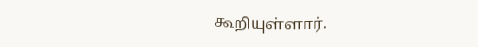கூறியுள்ளார்.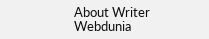About Writer
Webdunia